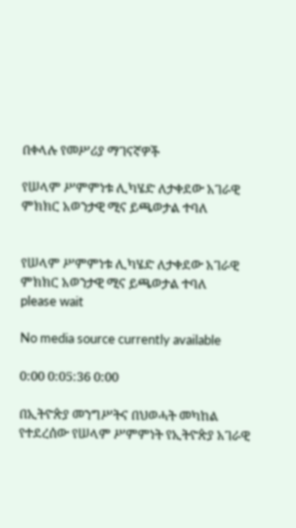በቀላሉ የመሥሪያ ማገናኛዎች

የሠላም ሥምምነቱ ሊካሄድ ለታቀደው አገራዊ ምክክር አወንታዊ ሚና ይጫወታል ተባለ


የሠላም ሥምምነቱ ሊካሄድ ለታቀደው አገራዊ ምክክር አወንታዊ ሚና ይጫወታል ተባለ
please wait

No media source currently available

0:00 0:05:36 0:00

በኢትዮጵያ መንግሥትና በህወሓት መካከል የተደረሰው የሠላም ሥምምነት የኢትዮጵያ አገራዊ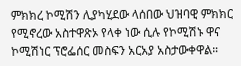ምክክረ ኮሚሽን ሊያካሂደው ላሰበው ህዝባዊ ምክክር የሚኖረው አስተዋጽኦ የላቀ ነው ሲሉ የኮሚሽኑ ዋና ኮሚሽነር ፕሮፌሰር መስፍን አርአያ አስታውቀዋል።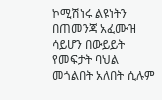ኮሚሽነሩ ልዩነትን በጠመንጃ አፈሙዝ ሳይሆን በውይይት የመፍታት ባህል መጎልበት አለበት ሲሉም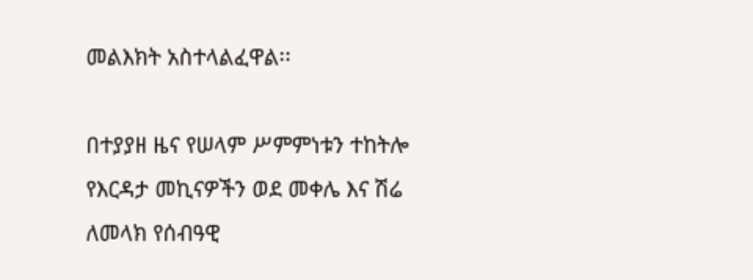መልእክት አስተላልፈዋል፡፡

በተያያዘ ዜና የሠላም ሥምምነቱን ተከትሎ የእርዳታ መኪናዎችን ወደ መቀሌ እና ሽሬ ለመላክ የሰብዓዊ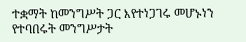ተቋማት ከመንግሥት ጋር እየተነጋገሩ መሆኑነን የተባበሩት መንግሥታት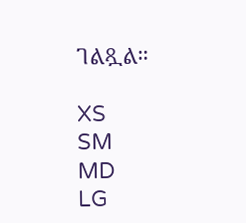ገልጿል።

XS
SM
MD
LG